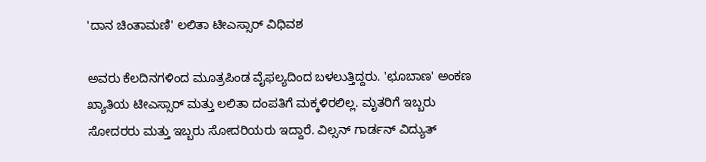'ದಾನ ಚಿಂತಾಮಣಿ' ಲಲಿತಾ ಟೀಎಸ್ಸಾರ್ ವಿಧಿವಶ

ಅವರು ಕೆಲದಿನಗಳಿಂದ ಮೂತ್ರಪಿಂಡ ವೈಫಲ್ಯದಿಂದ ಬಳಲುತ್ತಿದ್ದರು. 'ಛೂಬಾಣ' ಅಂಕಣ ಖ್ಯಾತಿಯ ಟೀಎಸ್ಸಾರ್ ಮತ್ತು ಲಲಿತಾ ದಂಪತಿಗೆ ಮಕ್ಕಳಿರಲಿಲ್ಲ. ಮೃತರಿಗೆ ಇಬ್ಬರು ಸೋದರರು ಮತ್ತು ಇಬ್ಬರು ಸೋದರಿಯರು ಇದ್ದಾರೆ. ವಿಲ್ಸನ್ ಗಾರ್ಡನ್ ವಿದ್ಯುತ್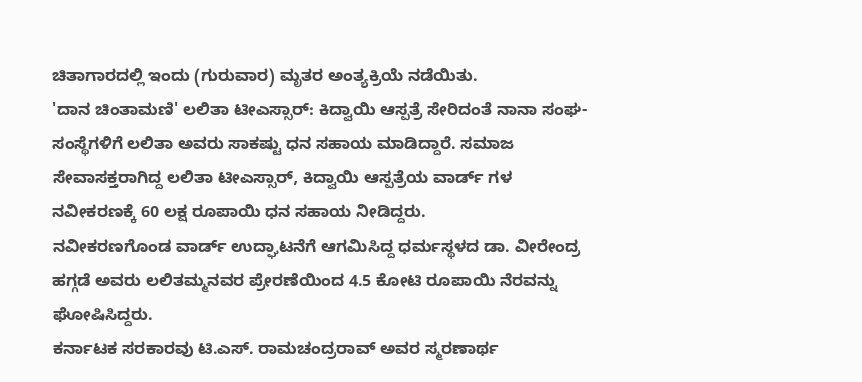ಚಿತಾಗಾರದಲ್ಲಿ ಇಂದು (ಗುರುವಾರ) ಮೃತರ ಅಂತ್ಯಕ್ರಿಯೆ ನಡೆಯಿತು.
'ದಾನ ಚಿಂತಾಮಣಿ' ಲಲಿತಾ ಟೀಎಸ್ಸಾರ್: ಕಿದ್ವಾಯಿ ಆಸ್ಪತ್ರೆ ಸೇರಿದಂತೆ ನಾನಾ ಸಂಘ-ಸಂಸ್ಥೆಗಳಿಗೆ ಲಲಿತಾ ಅವರು ಸಾಕಷ್ಟು ಧನ ಸಹಾಯ ಮಾಡಿದ್ದಾರೆ. ಸಮಾಜ ಸೇವಾಸಕ್ತರಾಗಿದ್ದ ಲಲಿತಾ ಟೀಎಸ್ಸಾರ್, ಕಿದ್ವಾಯಿ ಆಸ್ಪತ್ರೆಯ ವಾರ್ಡ್ ಗಳ ನವೀಕರಣಕ್ಕೆ 60 ಲಕ್ಷ ರೂಪಾಯಿ ಧನ ಸಹಾಯ ನೀಡಿದ್ದರು.
ನವೀಕರಣಗೊಂಡ ವಾರ್ಡ್ ಉದ್ಘಾಟನೆಗೆ ಆಗಮಿಸಿದ್ದ ಧರ್ಮಸ್ಥಳದ ಡಾ. ವೀರೇಂದ್ರ ಹಗ್ಗಡೆ ಅವರು ಲಲಿತಮ್ಮನವರ ಪ್ರೇರಣೆಯಿಂದ 4.5 ಕೋಟಿ ರೂಪಾಯಿ ನೆರವನ್ನು ಘೋಷಿಸಿದ್ದರು.
ಕರ್ನಾಟಕ ಸರಕಾರವು ಟಿ.ಎಸ್. ರಾಮಚಂದ್ರರಾವ್ ಅವರ ಸ್ಮರಣಾರ್ಥ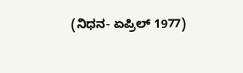(ನಿಧನ- ಏಪ್ರಿಲ್ 1977)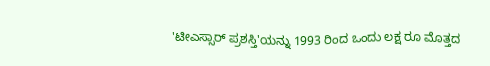'ಟೀಎಸ್ಸಾರ್ ಪ್ರಶಸ್ತಿ'ಯನ್ನು 1993 ರಿಂದ ಒಂದು ಲಕ್ಷ ರೂ ಮೊತ್ತದ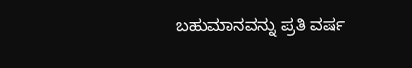ಬಹುಮಾನವನ್ನು ಪ್ರತಿ ವರ್ಷ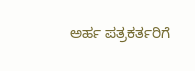ಅರ್ಹ ಪತ್ರಕರ್ತರಿಗೆ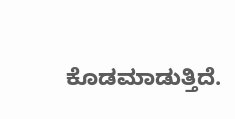ಕೊಡಮಾಡುತ್ತಿದೆ.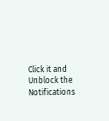Click it and Unblock the Notifications